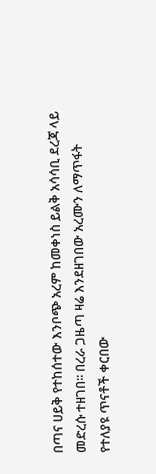በጣና ሀይቅ የተከሰተው እንቦጭ አረም ከመቀነስ ይልቅ አሳሳቢ ደረጃ ላይ መድረሱ ተዘገበ፡፡ በረራ ጋዜጣ ዛሬ እንደዘገበው አረሙን ለማጥፋት የተለያዩ ጥናቶች ቀርበው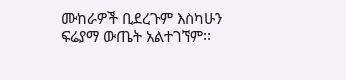ሙከራዎች ቢደረጉም እስካሁን ፍሬያማ ውጤት አልተገኘም፡፡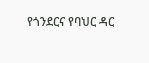የጎንደርና የባህር ዳር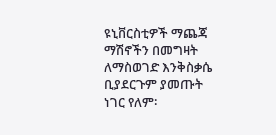ዩኒቨርስቲዎች ማጨጃ ማሽኖችን በመግዛት ለማስወገድ እንቅስቃሴ ቢያደርጉም ያመጡት ነገር የለም፡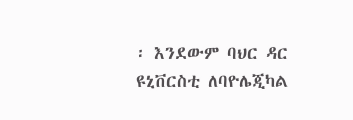፡ እንደውም ባህር ዳር ዩኒቨርስቲ ለባዮሌጂካል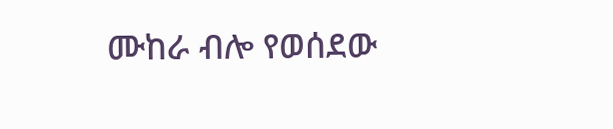ሙከራ ብሎ የወሰደው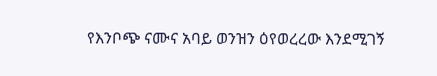የእንቦጭ ናሙና አባይ ወንዝን ዕየወረረው እንደሚገኝ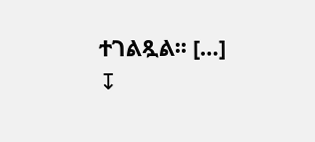ተገልጿል፡፡ […]
↧